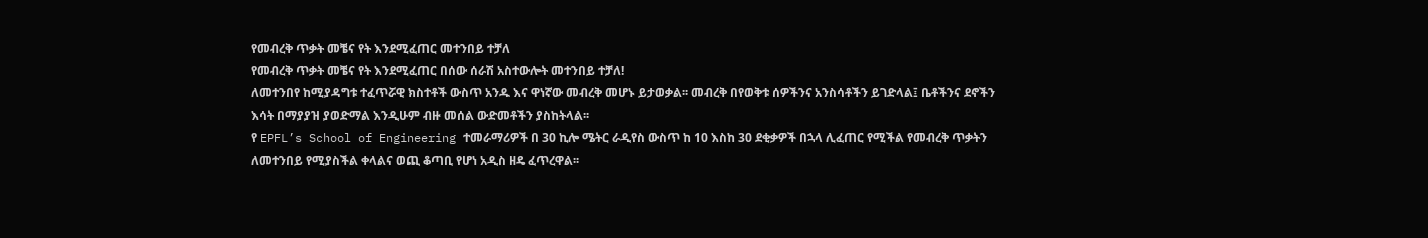የመብረቅ ጥቃት መቼና የት እንደሚፈጠር መተንበይ ተቻለ
የመብረቅ ጥቃት መቼና የት እንደሚፈጠር በሰው ሰራሽ አስተውሎት መተንበይ ተቻለ!
ለመተንበየ ከሚያዳግቱ ተፈጥሯዊ ክስተቶች ውስጥ አንዱ እና ዋነኛው መብረቅ መሆኑ ይታወቃል፡፡ መብረቅ በየወቅቱ ሰዎችንና አንስሳቶችን ይገድላል፤ ቤቶችንና ደኖችን እሳት በማያያዝ ያወድማል እንዲሁም ብዙ መሰል ውድመቶችን ያስከትላል፡፡
የ EPFL’s School of Engineering ተመራማሪዎች በ 30 ኪሎ ሜትር ራዲየስ ውስጥ ከ 10 እስከ 30 ደቂቃዎች በኋላ ሊፈጠር የሚችል የመብረቅ ጥቃትን ለመተንበይ የሚያስችል ቀላልና ወጪ ቆጣቢ የሆነ አዲስ ዘዴ ፈጥረዋል፡፡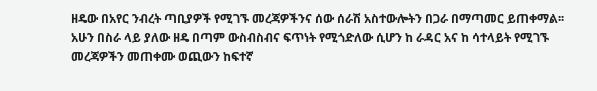ዘዴው በአየር ንብረት ጣቢያዎች የሚገኙ መረጃዎችንና ሰው ሰራሽ አስተውሎትን በጋራ በማጣመር ይጠቀማል፡፡
አሁን በስራ ላይ ያለው ዘዴ በጣም ውስብስብና ፍጥነት የሚጎድለው ሲሆን ከ ራዳር አና ከ ሳተላይት የሚገኙ መረጃዎችን መጠቀሙ ወጪውን ከፍተኛ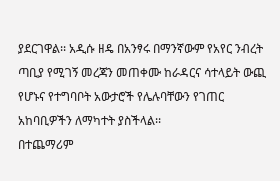ያደርገዋል፡፡ አዲሱ ዘዴ በአንፃሩ በማንኛውም የአየር ንብረት ጣቢያ የሚገኝ መረጃን መጠቀሙ ከራዳርና ሳተላይት ውጪ የሆኑና የተግባቦት አውታሮች የሌሉባቸውን የገጠር አከባቢዎችን ለማካተት ያስችላል፡፡
በተጨማሪም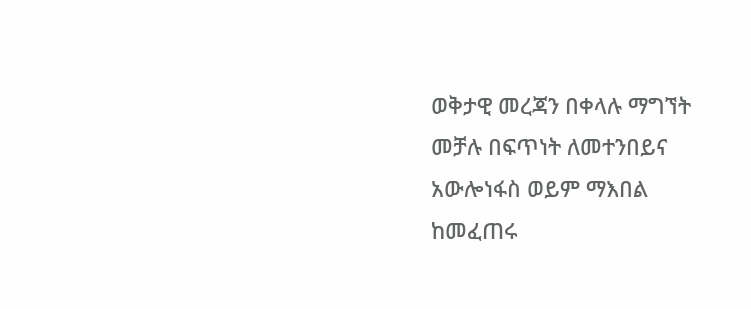ወቅታዊ መረጃን በቀላሉ ማግኘት መቻሉ በፍጥነት ለመተንበይና አውሎነፋስ ወይም ማእበል ከመፈጠሩ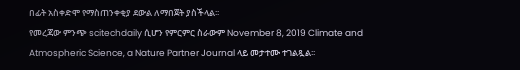በፊት አስቀድሞ የማስጠንቀቂያ ደውል ለማበጀት ያስችላል፡፡
የመረጃው ምንጭ scitechdaily ሲሆን የምርምር ስራውም November 8, 2019 Climate and Atmospheric Science, a Nature Partner Journal ላይ መታተሙ ተገልጿል፡፡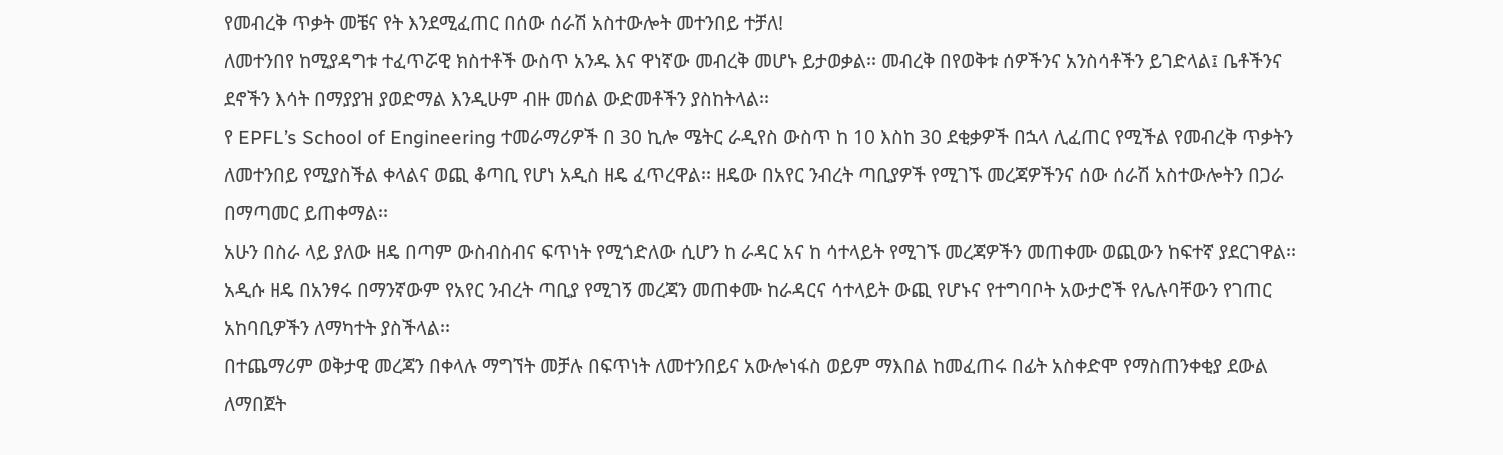የመብረቅ ጥቃት መቼና የት እንደሚፈጠር በሰው ሰራሽ አስተውሎት መተንበይ ተቻለ!
ለመተንበየ ከሚያዳግቱ ተፈጥሯዊ ክስተቶች ውስጥ አንዱ እና ዋነኛው መብረቅ መሆኑ ይታወቃል፡፡ መብረቅ በየወቅቱ ሰዎችንና አንስሳቶችን ይገድላል፤ ቤቶችንና ደኖችን እሳት በማያያዝ ያወድማል እንዲሁም ብዙ መሰል ውድመቶችን ያስከትላል፡፡
የ EPFL’s School of Engineering ተመራማሪዎች በ 30 ኪሎ ሜትር ራዲየስ ውስጥ ከ 10 እስከ 30 ደቂቃዎች በኋላ ሊፈጠር የሚችል የመብረቅ ጥቃትን ለመተንበይ የሚያስችል ቀላልና ወጪ ቆጣቢ የሆነ አዲስ ዘዴ ፈጥረዋል፡፡ ዘዴው በአየር ንብረት ጣቢያዎች የሚገኙ መረጃዎችንና ሰው ሰራሽ አስተውሎትን በጋራ በማጣመር ይጠቀማል፡፡
አሁን በስራ ላይ ያለው ዘዴ በጣም ውስብስብና ፍጥነት የሚጎድለው ሲሆን ከ ራዳር አና ከ ሳተላይት የሚገኙ መረጃዎችን መጠቀሙ ወጪውን ከፍተኛ ያደርገዋል፡፡ አዲሱ ዘዴ በአንፃሩ በማንኛውም የአየር ንብረት ጣቢያ የሚገኝ መረጃን መጠቀሙ ከራዳርና ሳተላይት ውጪ የሆኑና የተግባቦት አውታሮች የሌሉባቸውን የገጠር አከባቢዎችን ለማካተት ያስችላል፡፡
በተጨማሪም ወቅታዊ መረጃን በቀላሉ ማግኘት መቻሉ በፍጥነት ለመተንበይና አውሎነፋስ ወይም ማእበል ከመፈጠሩ በፊት አስቀድሞ የማስጠንቀቂያ ደውል ለማበጀት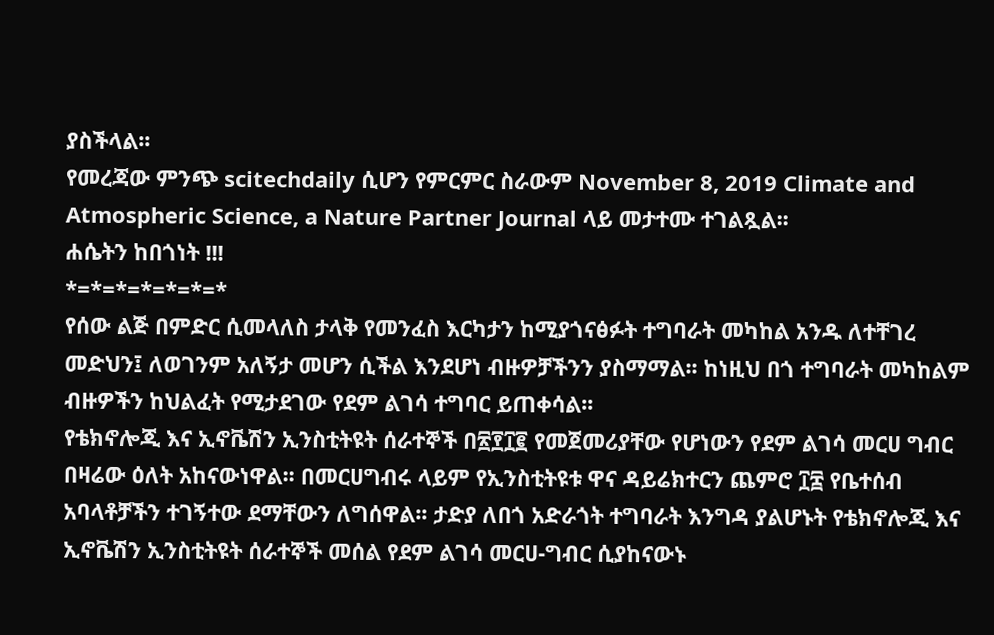ያስችላል፡፡
የመረጃው ምንጭ scitechdaily ሲሆን የምርምር ስራውም November 8, 2019 Climate and Atmospheric Science, a Nature Partner Journal ላይ መታተሙ ተገልጿል፡፡
ሐሴትን ከበጎነት !!!
*=*=*=*=*=*=*
የሰው ልጅ በምድር ሲመላለስ ታላቅ የመንፈስ እርካታን ከሚያጎናፅፉት ተግባራት መካከል አንዱ ለተቸገረ መድህን፤ ለወገንም አለኝታ መሆን ሲችል እንደሆነ ብዙዎቻችንን ያስማማል፡፡ ከነዚህ በጎ ተግባራት መካከልም ብዙዎችን ከህልፈት የሚታደገው የደም ልገሳ ተግባር ይጠቀሳል፡፡
የቴክኖሎጂ እና ኢኖቬሽን ኢንስቲትዩት ሰራተኞች በ፳፻፲፪ የመጀመሪያቸው የሆነውን የደም ልገሳ መርሀ ግብር በዛሬው ዕለት አከናውነዋል፡፡ በመርሀግብሩ ላይም የኢንስቲትዩቱ ዋና ዳይሬክተርን ጨምሮ ፲፰ የቤተሰብ አባላቶቻችን ተገኝተው ደማቸውን ለግሰዋል፡፡ ታድያ ለበጎ አድራጎት ተግባራት እንግዳ ያልሆኑት የቴክኖሎጂ እና ኢኖቬሽን ኢንስቲትዩት ሰራተኞች መሰል የደም ልገሳ መርሀ-ግብር ሲያከናውኑ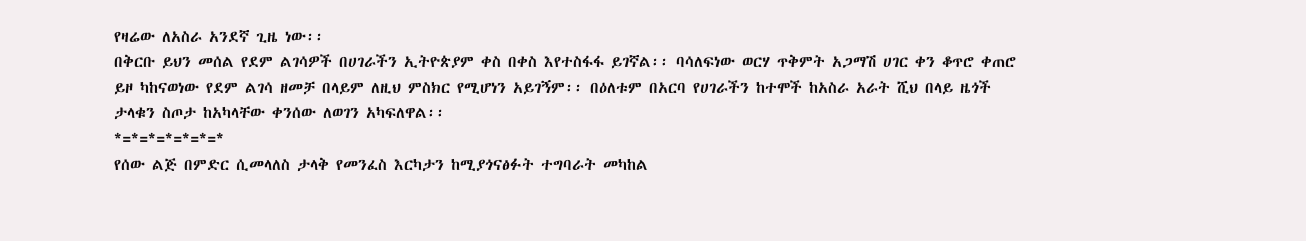የዛሬው ለአስራ አንደኛ ጊዜ ነው፡፡
በቅርቡ ይህን መሰል የደም ልገሳዎች በሀገራችን ኢትዮጵያም ቀስ በቀስ እየተስፋፋ ይገኛል፡፡ ባሳለፍነው ወርሃ ጥቅምት አጋማሽ ሀገር ቀን ቆጥሮ ቀጠሮ ይዞ ካከናወነው የደም ልገሳ ዘመቻ በላይም ለዚህ ምስክር የሚሆነን አይገኝም፡፡ በዕለቱም በአርባ የሀገራችን ከተሞች ከአስራ አራት ሺህ በላይ ዜጎች ታላቁን ስጦታ ከአካላቸው ቀንሰው ለወገን አካፍለዋል፡፡
*=*=*=*=*=*=*
የሰው ልጅ በምድር ሲመላለስ ታላቅ የመንፈስ እርካታን ከሚያጎናፅፉት ተግባራት መካከል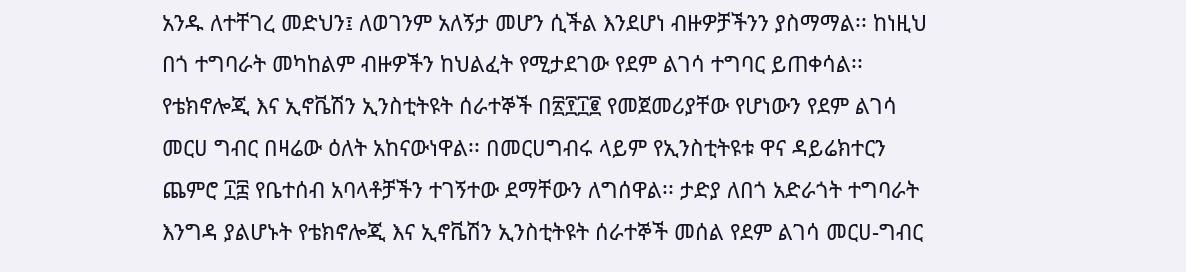አንዱ ለተቸገረ መድህን፤ ለወገንም አለኝታ መሆን ሲችል እንደሆነ ብዙዎቻችንን ያስማማል፡፡ ከነዚህ በጎ ተግባራት መካከልም ብዙዎችን ከህልፈት የሚታደገው የደም ልገሳ ተግባር ይጠቀሳል፡፡
የቴክኖሎጂ እና ኢኖቬሽን ኢንስቲትዩት ሰራተኞች በ፳፻፲፪ የመጀመሪያቸው የሆነውን የደም ልገሳ መርሀ ግብር በዛሬው ዕለት አከናውነዋል፡፡ በመርሀግብሩ ላይም የኢንስቲትዩቱ ዋና ዳይሬክተርን ጨምሮ ፲፰ የቤተሰብ አባላቶቻችን ተገኝተው ደማቸውን ለግሰዋል፡፡ ታድያ ለበጎ አድራጎት ተግባራት እንግዳ ያልሆኑት የቴክኖሎጂ እና ኢኖቬሽን ኢንስቲትዩት ሰራተኞች መሰል የደም ልገሳ መርሀ-ግብር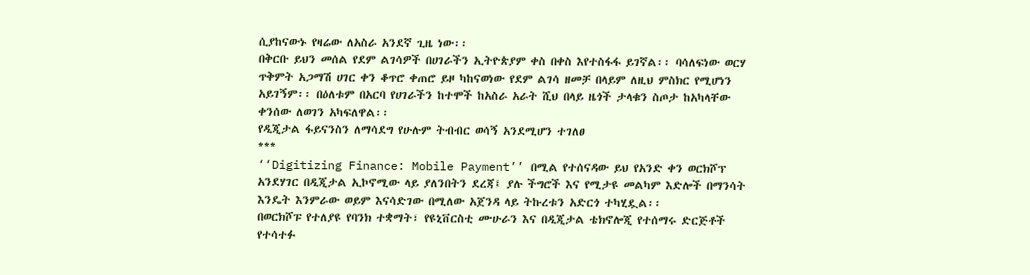ሲያከናውኑ የዛሬው ለአስራ አንደኛ ጊዜ ነው፡፡
በቅርቡ ይህን መሰል የደም ልገሳዎች በሀገራችን ኢትዮጵያም ቀስ በቀስ እየተስፋፋ ይገኛል፡፡ ባሳለፍነው ወርሃ ጥቅምት አጋማሽ ሀገር ቀን ቆጥሮ ቀጠሮ ይዞ ካከናወነው የደም ልገሳ ዘመቻ በላይም ለዚህ ምስክር የሚሆነን አይገኝም፡፡ በዕለቱም በአርባ የሀገራችን ከተሞች ከአስራ አራት ሺህ በላይ ዜጎች ታላቁን ስጦታ ከአካላቸው ቀንሰው ለወገን አካፍለዋል፡፡
የዲጂታል ፋይናንስን ለማሳደግ የሁሉም ትብብር ወሳኝ አንደሚሆን ተገለፀ
***
‘‘Digitizing Finance: Mobile Payment’’ በሚል የተሰናዳው ይህ የአንድ ቀን ወርክሾፕ አንደሃገር በዲጂታል ኢኮኖሚው ላይ ያለንበትን ደረጃ፤ ያሉ ችግሮች እና የሚታዩ መልካም እድሎች በማንሳት እንዴት እንምራው ወይም እናሳድገው በሚለው አጀንዳ ላይ ትኩረቱን አድርጎ ተካሂዷል፡፡
በወርክሾፑ የተለያዩ የባንክ ተቋማት፣ የዩኒቨርስቲ ሙሁራን እና በዲጂታል ቴክኖሎጂ የተሰማሩ ድርጅቶች የተሳተፉ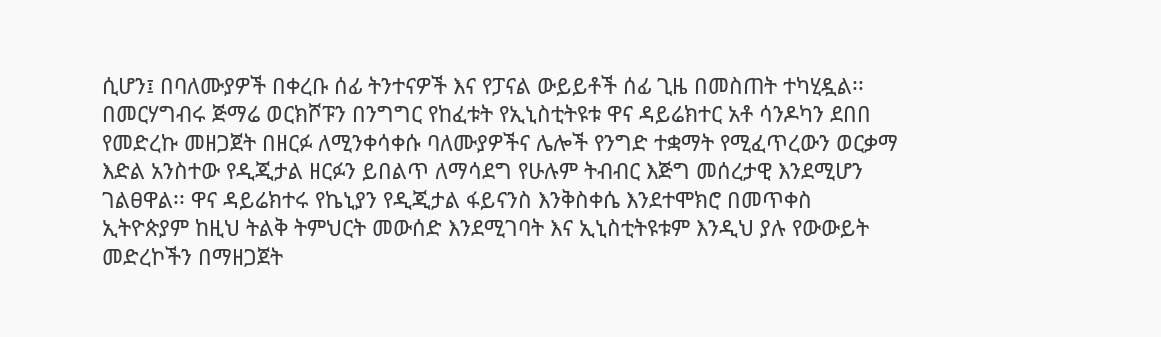ሲሆን፤ በባለሙያዎች በቀረቡ ሰፊ ትንተናዎች እና የፓናል ውይይቶች ሰፊ ጊዜ በመስጠት ተካሂዷል፡፡ በመርሃግብሩ ጅማሬ ወርክሾፑን በንግግር የከፈቱት የኢኒስቲትዩቱ ዋና ዳይሬክተር አቶ ሳንዶካን ደበበ የመድረኩ መዘጋጀት በዘርፉ ለሚንቀሳቀሱ ባለሙያዎችና ሌሎች የንግድ ተቋማት የሚፈጥረውን ወርቃማ እድል አንስተው የዲጂታል ዘርፉን ይበልጥ ለማሳደግ የሁሉም ትብብር እጅግ መሰረታዊ እንደሚሆን ገልፀዋል፡፡ ዋና ዳይሬክተሩ የኬኒያን የዲጂታል ፋይናንስ እንቅስቀሴ እንደተሞክሮ በመጥቀስ ኢትዮጵያም ከዚህ ትልቅ ትምህርት መውሰድ እንደሚገባት እና ኢኒስቲትዩቱም እንዲህ ያሉ የውውይት መድረኮችን በማዘጋጀት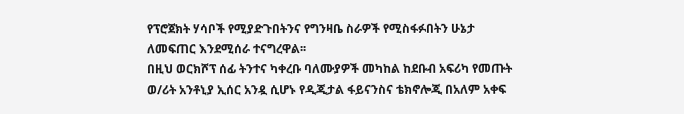የፕሮጀክት ሃሳቦች የሚያድጉበትንና የግንዛቤ ስራዎች የሚስፋፉበትን ሁኔታ ለመፍጠር እንደሚሰራ ተናግረዋል፡፡
በዚህ ወርክሾፕ ሰፊ ትንተና ካቀረቡ ባለሙያዎች መካከል ከደቡብ አፍሪካ የመጡት ወ/ሪት አንቶኒያ ኢሰር አንዷ ሲሆኑ የዲጂታል ፋይናንስና ቴክኖሎጂ በአለም አቀፍ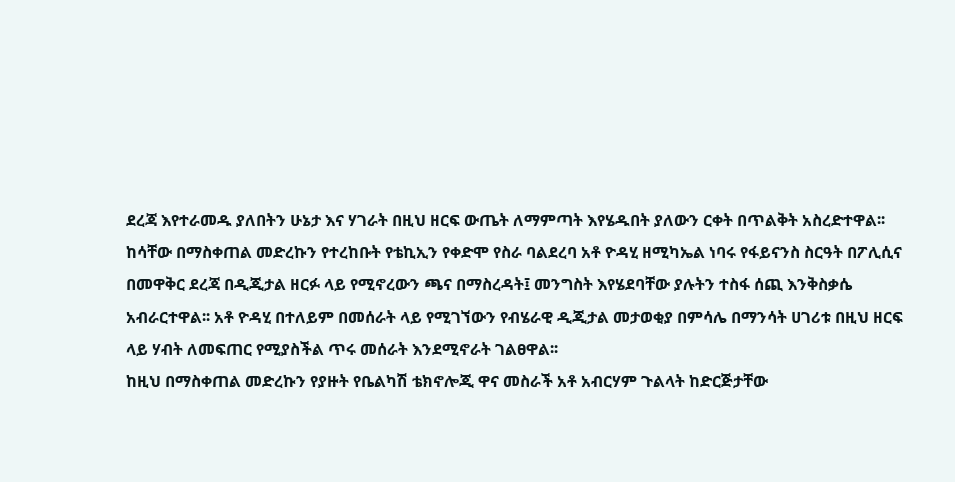ደረጃ እየተራመዱ ያለበትን ሁኔታ እና ሃገራት በዚህ ዘርፍ ውጤት ለማምጣት እየሄዱበት ያለውን ርቀት በጥልቅት አስረድተዋል፡፡ ከሳቸው በማስቀጠል መድረኩን የተረከቡት የቴኪኢን የቀድሞ የስራ ባልደረባ አቶ ዮዳሂ ዘሚካኤል ነባሩ የፋይናንስ ስርዓት በፖሊሲና በመዋቅር ደረጃ በዲጂታል ዘርፉ ላይ የሚኖረውን ጫና በማስረዳት፤ መንግስት እየሄደባቸው ያሉትን ተስፋ ሰጪ እንቅስቃሴ አብራርተዋል፡፡ አቶ ዮዳሂ በተለይም በመሰራት ላይ የሚገኘውን የብሄራዊ ዲጂታል መታወቂያ በምሳሌ በማንሳት ሀገሪቱ በዚህ ዘርፍ ላይ ሃብት ለመፍጠር የሚያስችል ጥሩ መሰራት እንደሚኖራት ገልፀዋል፡፡
ከዚህ በማስቀጠል መድረኩን የያዙት የቤልካሽ ቴክኖሎጂ ዋና መስራች አቶ አብርሃም ጉልላት ከድርጅታቸው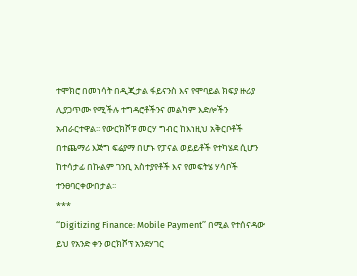ተሞክሮ በመነሳት በዲጂታል ፋይናንስ እና የሞባይል ክፍያ ዙሪያ ሊያጋጥሙ የሚችሉ ተግዳሮቶችንና መልካም እድሎችን አብራርተዋል፡፡ የውርክሾፑ መርሃ ግብር ከእነዚህ አቅርቦቶች በተጨማሪ እጅግ ፍሬያማ በሆኑ የፓናል ወይይቶች የተካሄደ ሲሆን ከተሳታፊ በኩልም ገንቢ አስተያየቶች እና የመፍትሄ ሃሳቦች ተንፀባርቀውበታል፡፡
***
‘‘Digitizing Finance: Mobile Payment’’ በሚል የተሰናዳው ይህ የአንድ ቀን ወርክሾፕ አንደሃገር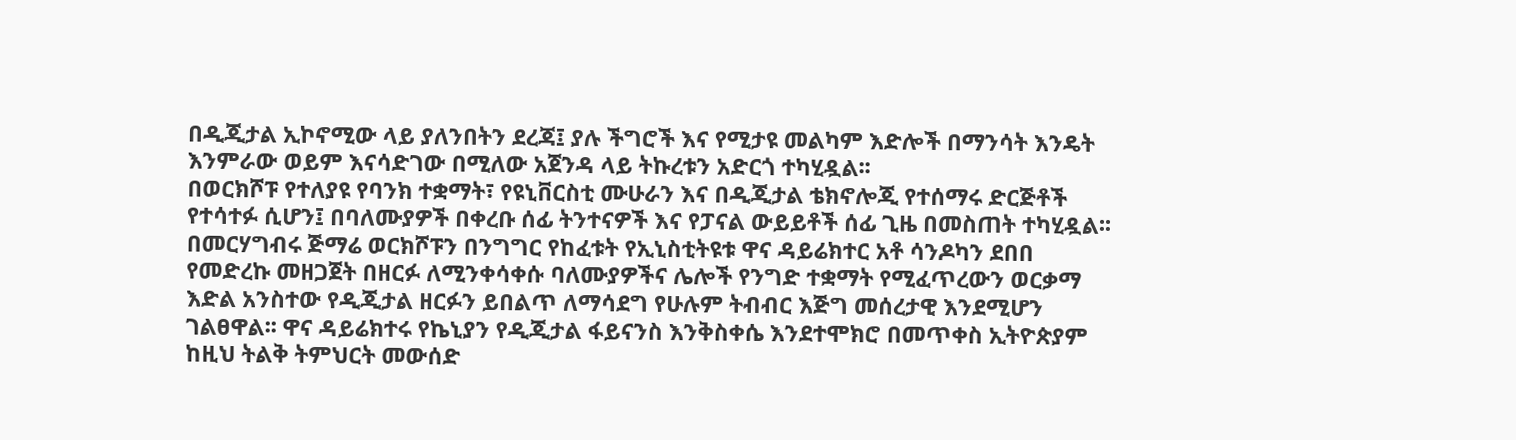በዲጂታል ኢኮኖሚው ላይ ያለንበትን ደረጃ፤ ያሉ ችግሮች እና የሚታዩ መልካም እድሎች በማንሳት እንዴት እንምራው ወይም እናሳድገው በሚለው አጀንዳ ላይ ትኩረቱን አድርጎ ተካሂዷል፡፡
በወርክሾፑ የተለያዩ የባንክ ተቋማት፣ የዩኒቨርስቲ ሙሁራን እና በዲጂታል ቴክኖሎጂ የተሰማሩ ድርጅቶች የተሳተፉ ሲሆን፤ በባለሙያዎች በቀረቡ ሰፊ ትንተናዎች እና የፓናል ውይይቶች ሰፊ ጊዜ በመስጠት ተካሂዷል፡፡ በመርሃግብሩ ጅማሬ ወርክሾፑን በንግግር የከፈቱት የኢኒስቲትዩቱ ዋና ዳይሬክተር አቶ ሳንዶካን ደበበ የመድረኩ መዘጋጀት በዘርፉ ለሚንቀሳቀሱ ባለሙያዎችና ሌሎች የንግድ ተቋማት የሚፈጥረውን ወርቃማ እድል አንስተው የዲጂታል ዘርፉን ይበልጥ ለማሳደግ የሁሉም ትብብር እጅግ መሰረታዊ እንደሚሆን ገልፀዋል፡፡ ዋና ዳይሬክተሩ የኬኒያን የዲጂታል ፋይናንስ እንቅስቀሴ እንደተሞክሮ በመጥቀስ ኢትዮጵያም ከዚህ ትልቅ ትምህርት መውሰድ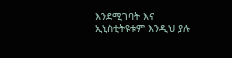እንደሚገባት እና ኢኒስቲትዩቱም እንዲህ ያሉ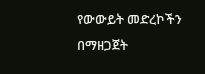የውውይት መድረኮችን በማዘጋጀት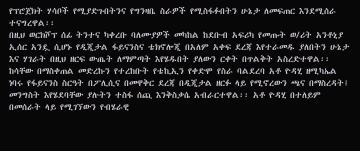የፕሮጀክት ሃሳቦች የሚያድጉበትንና የግንዛቤ ስራዎች የሚስፋፉበትን ሁኔታ ለመፍጠር እንደሚሰራ ተናግረዋል፡፡
በዚህ ወርክሾፕ ሰፊ ትንተና ካቀረቡ ባለሙያዎች መካከል ከደቡብ አፍሪካ የመጡት ወ/ሪት አንቶኒያ ኢሰር አንዷ ሲሆኑ የዲጂታል ፋይናንስና ቴክኖሎጂ በአለም አቀፍ ደረጃ እየተራመዱ ያለበትን ሁኔታ እና ሃገራት በዚህ ዘርፍ ውጤት ለማምጣት እየሄዱበት ያለውን ርቀት በጥልቅት አስረድተዋል፡፡ ከሳቸው በማስቀጠል መድረኩን የተረከቡት የቴኪኢን የቀድሞ የስራ ባልደረባ አቶ ዮዳሂ ዘሚካኤል ነባሩ የፋይናንስ ስርዓት በፖሊሲና በመዋቅር ደረጃ በዲጂታል ዘርፉ ላይ የሚኖረውን ጫና በማስረዳት፤ መንግስት እየሄደባቸው ያሉትን ተስፋ ሰጪ እንቅስቃሴ አብራርተዋል፡፡ አቶ ዮዳሂ በተለይም በመሰራት ላይ የሚገኘውን የብሄራዊ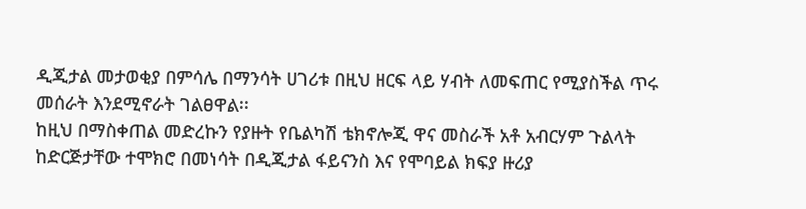ዲጂታል መታወቂያ በምሳሌ በማንሳት ሀገሪቱ በዚህ ዘርፍ ላይ ሃብት ለመፍጠር የሚያስችል ጥሩ መሰራት እንደሚኖራት ገልፀዋል፡፡
ከዚህ በማስቀጠል መድረኩን የያዙት የቤልካሽ ቴክኖሎጂ ዋና መስራች አቶ አብርሃም ጉልላት ከድርጅታቸው ተሞክሮ በመነሳት በዲጂታል ፋይናንስ እና የሞባይል ክፍያ ዙሪያ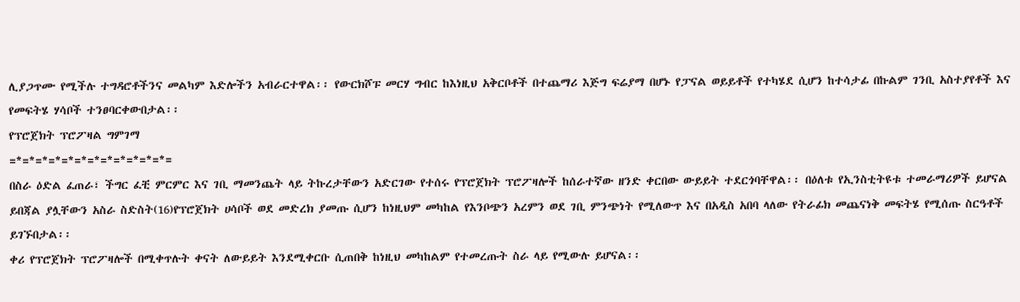ሊያጋጥሙ የሚችሉ ተግዳሮቶችንና መልካም እድሎችን አብራርተዋል፡፡ የውርክሾፑ መርሃ ግብር ከእነዚህ አቅርቦቶች በተጨማሪ እጅግ ፍሬያማ በሆኑ የፓናል ወይይቶች የተካሄደ ሲሆን ከተሳታፊ በኩልም ገንቢ አስተያየቶች እና የመፍትሄ ሃሳቦች ተንፀባርቀውበታል፡፡
የፕሮጀክት ፕሮፖዛል ግምገማ
=*=*=*=*=*=*=*=*=*=*=*=*=
በስራ ዕድል ፈጠራ፣ ችግር ፈቺ ምርምር እና ገቢ ማመንጨት ላይ ትኩረታቸውን አድርገው የተሰሩ የፕሮጀክት ፕሮፖዛሎች ከሰራተኛው ዘንድ ቀርበው ውይይት ተደርጎባቸዋል፡፡ በዕለቱ የኢንስቲትዩቱ ተመራማሪዎች ይሆናል ይበጃል ያሏቸውን አስራ ስድስት(16)የፕሮጀክት ሀሳቦች ወደ መድረክ ያመጡ ሲሆን ከነዚህም መካከል የእንቦጭን አረምን ወደ ገቢ ምንጭነት የሚለውጥ እና በአዲስ አበባ ላለው የትራፊክ መጨናነቅ መፍትሄ የሚሰጡ ስርዓቶች ይገኙበታል፡፡
ቀሪ የፕሮጀክት ፕሮፖዛሎች በሚቀጥሉት ቀናት ለውይይት እንደሚቀርቡ ሲጠበቅ ከነዚህ መካከልም የተመረጡት ስራ ላይ የሚውሉ ይሆናል፡፡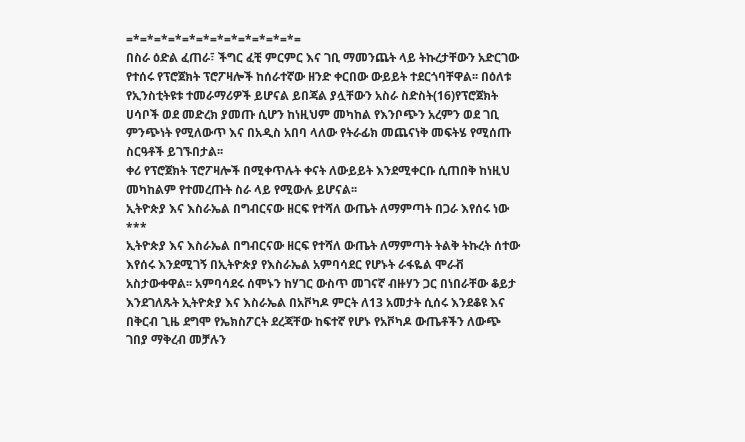=*=*=*=*=*=*=*=*=*=*=*=*=
በስራ ዕድል ፈጠራ፣ ችግር ፈቺ ምርምር እና ገቢ ማመንጨት ላይ ትኩረታቸውን አድርገው የተሰሩ የፕሮጀክት ፕሮፖዛሎች ከሰራተኛው ዘንድ ቀርበው ውይይት ተደርጎባቸዋል፡፡ በዕለቱ የኢንስቲትዩቱ ተመራማሪዎች ይሆናል ይበጃል ያሏቸውን አስራ ስድስት(16)የፕሮጀክት ሀሳቦች ወደ መድረክ ያመጡ ሲሆን ከነዚህም መካከል የእንቦጭን አረምን ወደ ገቢ ምንጭነት የሚለውጥ እና በአዲስ አበባ ላለው የትራፊክ መጨናነቅ መፍትሄ የሚሰጡ ስርዓቶች ይገኙበታል፡፡
ቀሪ የፕሮጀክት ፕሮፖዛሎች በሚቀጥሉት ቀናት ለውይይት እንደሚቀርቡ ሲጠበቅ ከነዚህ መካከልም የተመረጡት ስራ ላይ የሚውሉ ይሆናል፡፡
ኢትዮጵያ እና እስራኤል በግብርናው ዘርፍ የተሻለ ውጤት ለማምጣት በጋራ እየሰሩ ነው
***
ኢትዮጵያ እና እስራኤል በግብርናው ዘርፍ የተሻለ ውጤት ለማምጣት ትልቅ ትኩረት ሰተው እየሰሩ እንደሚገኝ በኢትዮጵያ የእስራኤል አምባሳደር የሆኑት ራፋዬል ሞራቭ አስታውቀዋል፡፡ አምባሳደሩ ሰሞኑን ከሃገር ውስጥ መገናኛ ብዙሃን ጋር በነበራቸው ቆይታ እንደገለጹት ኢትዮጵያ እና እስራኤል በአቮካዶ ምርት ለ13 አመታት ሲሰሩ እንደቆዩ እና በቅርብ ጊዜ ደግሞ የኤክስፖርት ደረጃቸው ከፍተኛ የሆኑ የአቮካዶ ውጤቶችን ለውጭ ገበያ ማቅረብ መቻሉን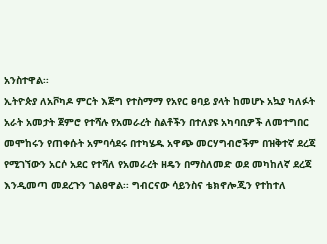አንስተዋል፡፡
ኢትዮጵያ ለአቮካዶ ምርት እጅግ የተስማማ የአየር ፀባይ ያላት ከመሆኑ አኳያ ካለፉት አራት አመታት ጀምሮ የተሻሉ የአመራረት ስልቶችን በተለያዩ አካባቢዎች ለመተግበር መሞከሩን የጠቀሱት አምባሳደሩ በተካሄዱ አዋጭ መርሃግብሮችም በዝቅተኛ ደረጃ የሚገኘውን አርሶ አደር የተሻለ የአመራረት ዘዴን በማስለመድ ወደ መካከለኛ ደረጃ እንዲመጣ መደረጉን ገልፀዋል፡፡ ግብርናው ሳይንስና ቴክኖሎጂን የተከተለ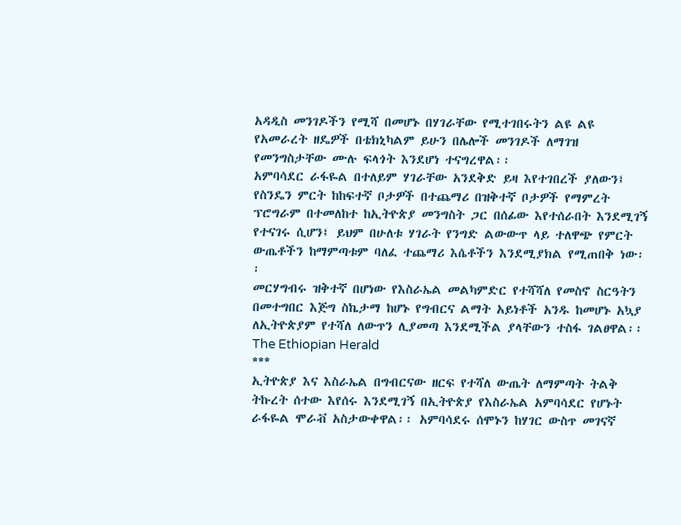አዳዲስ መንገዶችን የሚሻ በመሆኑ በሃገራቸው የሚተገበሩትን ልዩ ልዩ የአመራረት ዘዴዎች በቴክኒካልም ይሁን በሌሎች መንገዶች ለማገዝ የመንግስታቸው ሙሉ ፍላጎት እንደሆነ ተናግረዋል፡፡
አምባሳደር ራፋዬል በተለይም ሃገራቸው አንደቅድ ይዛ እየተገበረች ያለውን፤ የስንዴን ምርት ከከፍተኛ ቦታዎች በተጨማሪ በዝቅተኛ ቦታዎች የማምረት ፕሮግራም በተመለከተ ከኢትዮጵያ መንግስት ጋር በሰፊው እየተሰራበት እንደሚገኝ የተናገሩ ሲሆን፤ ይህም በሁለቱ ሃገራት የንግድ ልውውጥ ላይ ተለዋጭ የምርት ውጤቶችን ከማምጣቱም ባለፈ ተጨማሪ እሴቶችን እንደሚያክል የሚጠበቅ ነው፡፡
መርሃግብሩ ዝቅተኛ በሆነው የእስራኤል መልካምድር የተሻሻለ የመስኖ ስርዓትን በመተግበር እጅግ ስኬታማ ከሆኑ የግብርና ልማት አይነቶች አንዱ ከመሆኑ አኳያ ለኢትዮጵያም የተሻለ ለውጥን ሊያመጣ እንደሚችል ያላቸውን ተስፋ ገልፀዋል፡፡
The Ethiopian Herald
***
ኢትዮጵያ እና እስራኤል በግብርናው ዘርፍ የተሻለ ውጤት ለማምጣት ትልቅ ትኩረት ሰተው እየሰሩ እንደሚገኝ በኢትዮጵያ የእስራኤል አምባሳደር የሆኑት ራፋዬል ሞራቭ አስታውቀዋል፡፡ አምባሳደሩ ሰሞኑን ከሃገር ውስጥ መገናኛ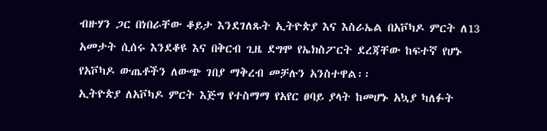ብዙሃን ጋር በነበራቸው ቆይታ እንደገለጹት ኢትዮጵያ እና እስራኤል በአቮካዶ ምርት ለ13 አመታት ሲሰሩ እንደቆዩ እና በቅርብ ጊዜ ደግሞ የኤክስፖርት ደረጃቸው ከፍተኛ የሆኑ የአቮካዶ ውጤቶችን ለውጭ ገበያ ማቅረብ መቻሉን አንስተዋል፡፡
ኢትዮጵያ ለአቮካዶ ምርት እጅግ የተስማማ የአየር ፀባይ ያላት ከመሆኑ አኳያ ካለፉት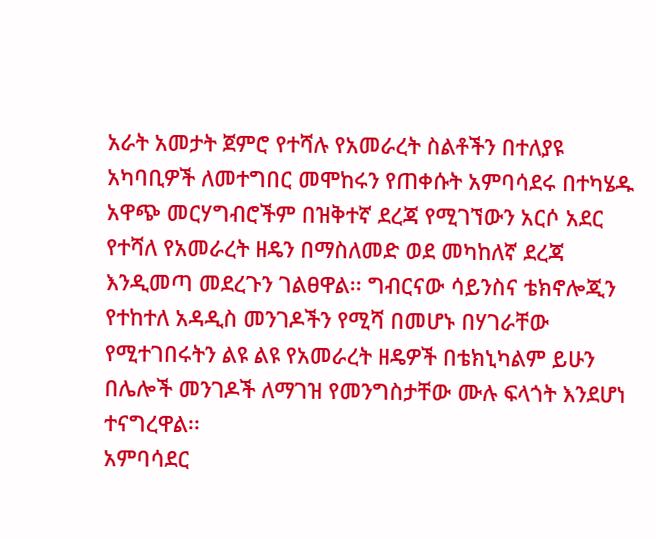አራት አመታት ጀምሮ የተሻሉ የአመራረት ስልቶችን በተለያዩ አካባቢዎች ለመተግበር መሞከሩን የጠቀሱት አምባሳደሩ በተካሄዱ አዋጭ መርሃግብሮችም በዝቅተኛ ደረጃ የሚገኘውን አርሶ አደር የተሻለ የአመራረት ዘዴን በማስለመድ ወደ መካከለኛ ደረጃ እንዲመጣ መደረጉን ገልፀዋል፡፡ ግብርናው ሳይንስና ቴክኖሎጂን የተከተለ አዳዲስ መንገዶችን የሚሻ በመሆኑ በሃገራቸው የሚተገበሩትን ልዩ ልዩ የአመራረት ዘዴዎች በቴክኒካልም ይሁን በሌሎች መንገዶች ለማገዝ የመንግስታቸው ሙሉ ፍላጎት እንደሆነ ተናግረዋል፡፡
አምባሳደር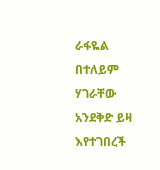ራፋዬል በተለይም ሃገራቸው አንደቅድ ይዛ እየተገበረች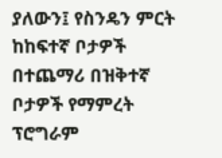ያለውን፤ የስንዴን ምርት ከከፍተኛ ቦታዎች በተጨማሪ በዝቅተኛ ቦታዎች የማምረት ፕሮግራም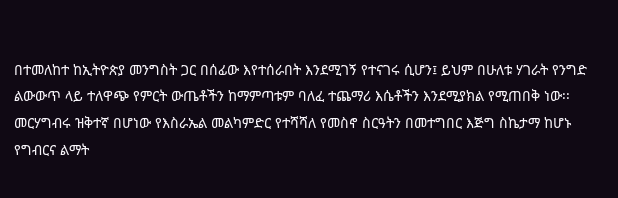በተመለከተ ከኢትዮጵያ መንግስት ጋር በሰፊው እየተሰራበት እንደሚገኝ የተናገሩ ሲሆን፤ ይህም በሁለቱ ሃገራት የንግድ ልውውጥ ላይ ተለዋጭ የምርት ውጤቶችን ከማምጣቱም ባለፈ ተጨማሪ እሴቶችን እንደሚያክል የሚጠበቅ ነው፡፡
መርሃግብሩ ዝቅተኛ በሆነው የእስራኤል መልካምድር የተሻሻለ የመስኖ ስርዓትን በመተግበር እጅግ ስኬታማ ከሆኑ የግብርና ልማት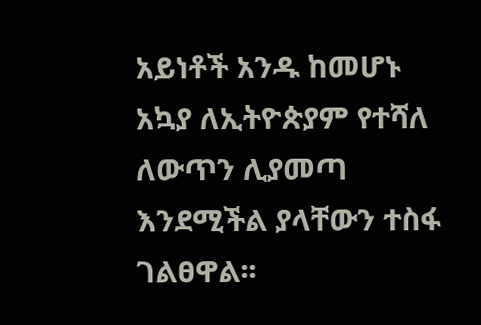አይነቶች አንዱ ከመሆኑ አኳያ ለኢትዮጵያም የተሻለ ለውጥን ሊያመጣ እንደሚችል ያላቸውን ተስፋ ገልፀዋል፡፡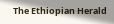The Ethiopian Herald